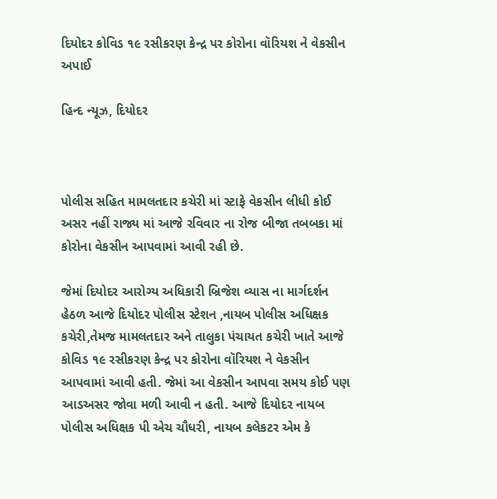દિયોદર કોવિડ ૧૯ રસીકરણ કેન્દ્ર પર કોરોના વૉરિયશ ને વેકસીન અપાઈ

હિન્દ ન્યૂઝ, દિયોદર



પોલીસ સહિત મામલતદાર કચેરી માં સ્ટાફે વેકસીન લીધી કોઈ અસર નહીં રાજ્ય માં આજે રવિવાર ના રોજ બીજા તબબકા માં કોરોના વેકસીન આપવામાં આવી રહી છે.

જેમાં દિયોદર આરોગ્ય અધિકારી બ્રિજેશ વ્યાસ ના માર્ગદર્શન હેઠળ આજે દિયોદર પોલીસ સ્ટેશન ,નાયબ પોલીસ અધિક્ષક કચેરી,તેમજ મામલતદાર અને તાલુકા પંચાયત કચેરી ખાતે આજે કોવિડ ૧૯ રસીકરણ કેન્દ્ર પર કોરોના વૉરિયશ ને વેકસીન આપવામાં આવી હતી. જેમાં આ વેકસીન આપવા સમય કોઈ પણ આડઅસર જોવા મળી આવી ન હતી. આજે દિયોદર નાયબ પોલીસ અધિક્ષક પી એચ ચૌધરી, નાયબ કલેકટર એમ કે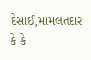દેસાઈ,મામલતદાર કે કે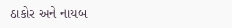ઠાકોર અને નાયબ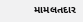મામલતદાર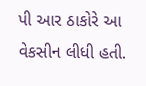પી આર ઠાકોરે આ વેકસીન લીધી હતી.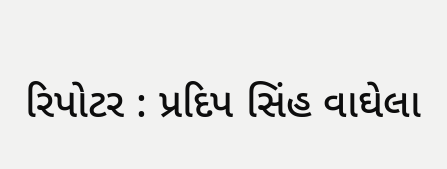રિપોટર : પ્રદિપ સિંહ વાઘેલા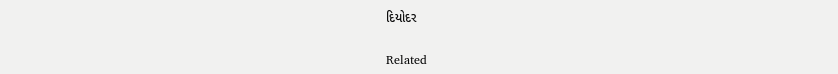દિયોદર

Related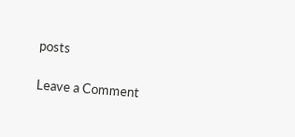posts

Leave a Comment